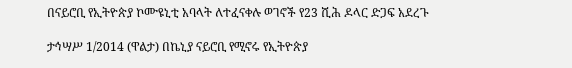በናይሮቢ የኢትዮጵያ ኮሙዩኒቲ አባላት ለተፈናቀሉ ወገኖች የ23 ሺሕ ዶላር ድጋፍ አደረጉ

ታኅሣሥ 1/2014 (ዋልታ) በኬኒያ ናይሮቢ የሚኖሩ የኢትዮጵያ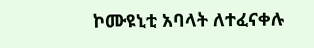ኮሙዩኒቲ አባላት ለተፈናቀሉ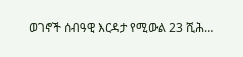ወገኖች ሰብዓዊ እርዳታ የሚውል 23 ሺሕ…